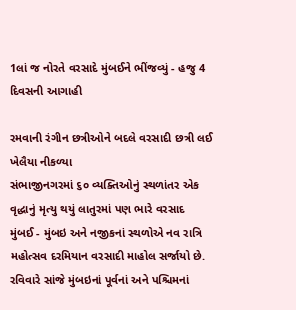1લાં જ નોરતે વરસાદે મુંબઈને ભીંજવ્યું - હજુ 4 દિવસની આગાહી

રમવાની રંગીન છત્રીઓને બદલે વરસાદી છત્રી લઈ ખેલૈયા નીકળ્યા
સંભાજીનગરમાં ૬૦ વ્યક્તિઓનું સ્થળાંતર એક વૃદ્ધાનું મૃત્યુ થયું લાતુરમાં પણ ભારે વરસાદ
મુંબઈ - મુંબઇ અને નજીકનાં સ્થળોએ નવ રાત્રિ મહોત્સવ દરમિયાન વરસાદી માહોલ સર્જાયો છે. રવિવારે સાંજે મુંબઇનાં પૂર્વનાં અને પશ્ચિમનાં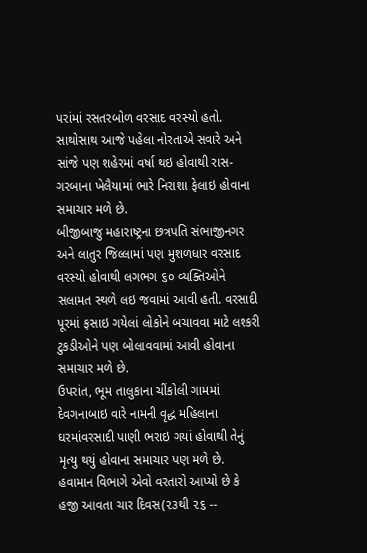પરાંમાં રસતરબોળ વરસાદ વરસ્યો હતો. સાથોસાથ આજે પહેલા નોરતાએ સવારે અને સાંજે પણ શહેરમાં વર્ષા થઇ હોવાથી રાસ-ગરબાના ખેલૈયામાં ભારે નિરાશા ફેલાઇ હોવાના સમાચાર મળે છે.
બીજીબાજુ મહારાષ્ટ્રના છત્રપતિ સંભાજીનગર અને લાતુર જિલ્લામાં પણ મુશળધાર વરસાદ વરસ્યો હોવાથી લગભગ ૬૦ વ્યક્તિઓને સલામત સ્થળે લઇ જવામાં આવી હતી. વરસાદી પૂરમાં ફસાઇ ગયેલાં લોકોને બચાવવા માટે લશ્કરી ટુકડીઓને પણ બોલાવવામાં આવી હોવાના સમાચાર મળે છે.
ઉપરાંત, ભૂમ તાલુકાના ચીંકોલી ગામમાં દેવગનાબાઇ વારે નામની વૃદ્ધ મહિલાના ઘરમાંવરસાદી પાણી ભરાઇ ગયાં હોવાથી તેનું મૃત્યુ થયું હોવાના સમાચાર પણ મળે છે.
હવામાન વિભાગે એવો વરતારો આપ્યો છે કે હજી આવતા ચાર દિવસ(૨૩થી ૨૬ --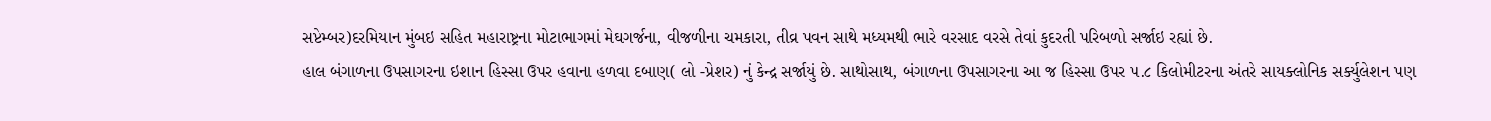સપ્ટેમ્બર)દરમિયાન મુંબઇ સહિત મહારાષ્ટ્રના મોટાભાગમાં મેઘગર્જના, વીજળીના ચમકારા, તીવ્ર પવન સાથે મધ્યમથી ભારે વરસાદ વરસે તેવાં કુદરતી પરિબળો સર્જાઇ રહ્યાં છે.
હાલ બંગાળના ઉપસાગરના ઇશાન હિસ્સા ઉપર હવાના હળવા દબાણ( લો -પ્રેશર) નું કેન્દ્ર સર્જાયું છે. સાથોસાથ, બંગાળના ઉપસાગરના આ જ હિસ્સા ઉપર ૫.૮ કિલોમીટરના અંતરે સાયક્લોનિક સર્ક્યુલેશન પણ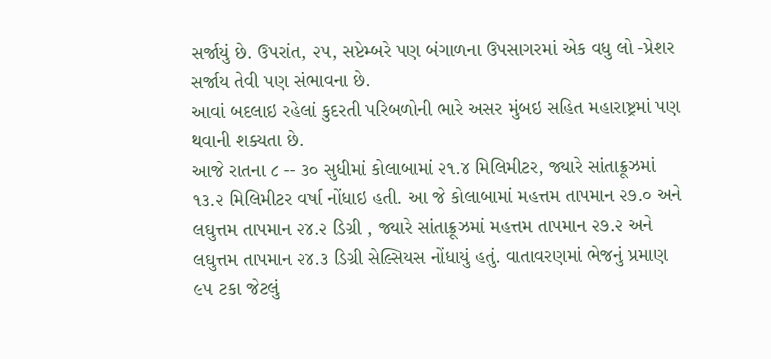સર્જાયું છે. ઉપરાંત, ૨૫, સપ્ટેમ્બરે પણ બંગાળના ઉપસાગરમાં એક વધુ લો -પ્રેશર સર્જાય તેવી પણ સંભાવના છે.
આવાં બદલાઇ રહેલાં કુદરતી પરિબળોની ભારે અસર મુંબઇ સહિત મહારાષ્ટ્રમાં પણ થવાની શક્યતા છે.
આજે રાતના ૮ -- ૩૦ સુધીમાં કોલાબામાં ૨૧.૪ મિલિમીટર, જ્યારે સાંતાક્રૂઝમાં ૧૩.૨ મિલિમીટર વર્ષા નોંધાઇ હતી. આ જે કોલાબામાં મહત્તમ તાપમાન ૨૭.૦ અને લઘુત્તમ તાપમાન ૨૪.૨ ડિગ્રી , જ્યારે સાંતાક્રૂઝમાં મહત્તમ તાપમાન ૨૭.૨ અને લઘુત્તમ તાપમાન ૨૪.૩ ડિગ્રી સેલ્સિયસ નોંધાયું હતું. વાતાવરણમાં ભેજનું પ્રમાણ ૯૫ ટકા જેટલું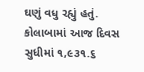ઘણું વધુ રહ્યું હતું.
કોલાબામાં આજ દિવસ સુધીમાં ૧,૯૩૧.૬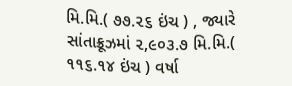મિ.મિ.( ૭૭.૨૬ ઇંચ ) , જ્યારે સાંતાક્રૂઝમાં ૨,૯૦૩.૭ મિ.મિ.( ૧૧૬.૧૪ ઇંચ ) વર્ષા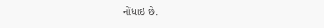નોંધાઇ છે.